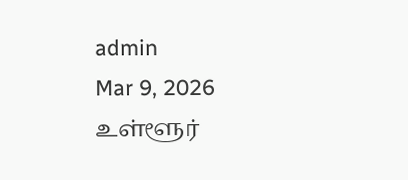admin
Mar 9, 2026
உள்ளூர்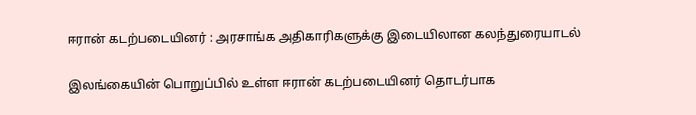ஈரான் கடற்படையினர் : அரசாங்க அதிகாரிகளுக்கு இடையிலான கலந்துரையாடல்

இலங்கையின் பொறுப்பில் உள்ள ஈரான் கடற்படையினர் தொடர்பாக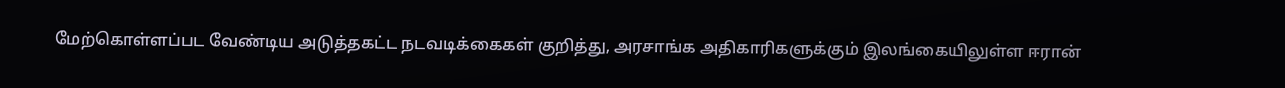மேற்கொள்ளப்பட வேண்டிய அடுத்தகட்ட நடவடிக்கைகள் குறித்து, அரசாங்க அதிகாரிகளுக்கும் இலங்கையிலுள்ள ஈரான்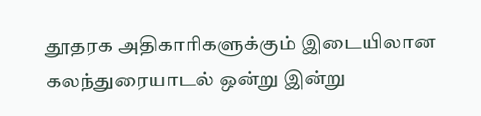தூதரக அதிகாரிகளுக்கும் இடையிலான கலந்துரையாடல் ஒன்று இன்று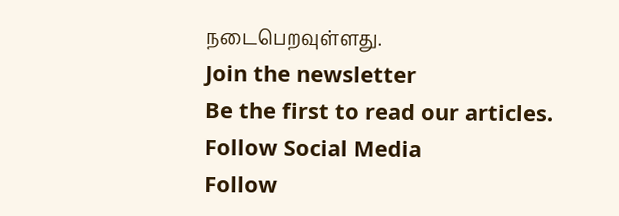நடைபெறவுள்ளது.
Join the newsletter
Be the first to read our articles.
Follow Social Media
Follow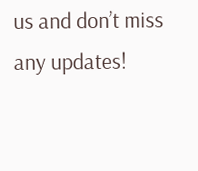us and don’t miss any updates!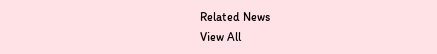Related News
View All